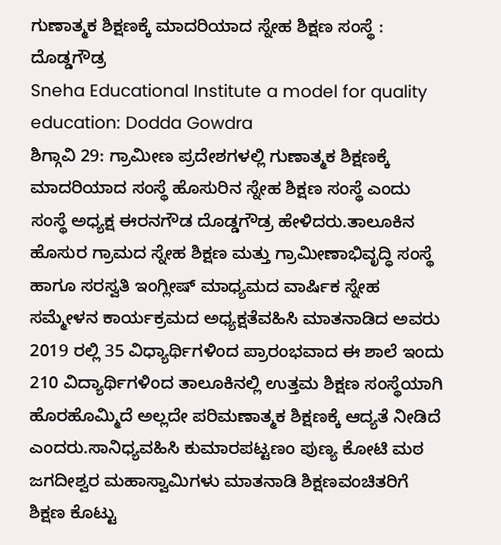ಗುಣಾತ್ಮಕ ಶಿಕ್ಷಣಕ್ಕೆ ಮಾದರಿಯಾದ ಸ್ನೇಹ ಶಿಕ್ಷಣ ಸಂಸ್ಥೆ : ದೊಡ್ಡಗೌಡ್ರ
Sneha Educational Institute a model for quality education: Dodda Gowdra
ಶಿಗ್ಗಾವಿ 29: ಗ್ರಾಮೀಣ ಪ್ರದೇಶಗಳಲ್ಲಿ ಗುಣಾತ್ಮಕ ಶಿಕ್ಷಣಕ್ಕೆ ಮಾದರಿಯಾದ ಸಂಸ್ಥೆ ಹೊಸುರಿನ ಸ್ನೇಹ ಶಿಕ್ಷಣ ಸಂಸ್ಥೆ ಎಂದು ಸಂಸ್ಥೆ ಅಧ್ಯಕ್ಷ ಈರನಗೌಡ ದೊಡ್ಡಗೌಡ್ರ ಹೇಳಿದರು.ತಾಲೂಕಿನ ಹೊಸುರ ಗ್ರಾಮದ ಸ್ನೇಹ ಶಿಕ್ಷಣ ಮತ್ತು ಗ್ರಾಮೀಣಾಭಿವೃದ್ಧಿ ಸಂಸ್ಥೆ ಹಾಗೂ ಸರಸ್ವತಿ ಇಂಗ್ಲೀಷ್ ಮಾಧ್ಯಮದ ವಾರ್ಷಿಕ ಸ್ನೇಹ ಸಮ್ಮೇಳನ ಕಾರ್ಯಕ್ರಮದ ಅಧ್ಯಕ್ಷತೆವಹಿಸಿ ಮಾತನಾಡಿದ ಅವರು 2019 ರಲ್ಲಿ 35 ವಿಧ್ಯಾರ್ಥಿಗಳಿಂದ ಪ್ರಾರಂಭವಾದ ಈ ಶಾಲೆ ಇಂದು 210 ವಿದ್ಯಾರ್ಥಿಗಳಿಂದ ತಾಲೂಕಿನಲ್ಲಿ ಉತ್ತಮ ಶಿಕ್ಷಣ ಸಂಸ್ಥೆಯಾಗಿ ಹೊರಹೊಮ್ಮಿದೆ ಅಲ್ಲದೇ ಪರಿಮಣಾತ್ಮಕ ಶಿಕ್ಷಣಕ್ಕೆ ಆದ್ಯತೆ ನೀಡಿದೆ ಎಂದರು.ಸಾನಿಧ್ಯವಹಿಸಿ ಕುಮಾರಪಟ್ಟಣಂ ಪುಣ್ಯ ಕೋಟಿ ಮಠ ಜಗದೀಶ್ವರ ಮಹಾಸ್ವಾಮಿಗಳು ಮಾತನಾಡಿ ಶಿಕ್ಷಣವಂಚಿತರಿಗೆ ಶಿಕ್ಷಣ ಕೊಟ್ಟು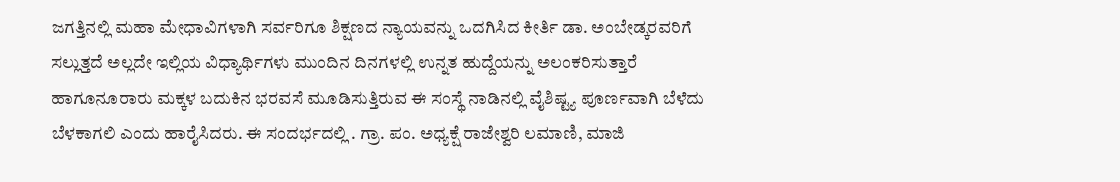ಜಗತ್ತಿನಲ್ಲಿ ಮಹಾ ಮೇಧಾವಿಗಳಾಗಿ ಸರ್ವರಿಗೂ ಶಿಕ್ಷಣದ ನ್ಯಾಯವನ್ನು ಒದಗಿಸಿದ ಕೀರ್ತಿ ಡಾ. ಅಂಬೇಡ್ಕರವರಿಗೆ ಸಲ್ಲುತ್ತದೆ ಅಲ್ಲದೇ ಇಲ್ಲಿಯ ವಿಧ್ಯಾರ್ಥಿಗಳು ಮುಂದಿನ ದಿನಗಳಲ್ಲಿ ಉನ್ನತ ಹುದ್ದೆಯನ್ನು ಅಲಂಕರಿಸುತ್ತಾರೆ ಹಾಗೂನೂರಾರು ಮಕ್ಕಳ ಬದುಕಿನ ಭರವಸೆ ಮೂಡಿಸುತ್ತಿರುವ ಈ ಸಂಸ್ಥೆ ನಾಡಿನಲ್ಲಿ ವೈಶಿಷ್ಟ್ಯ ಪೂರ್ಣವಾಗಿ ಬೆಳೆದು ಬೆಳಕಾಗಲಿ ಎಂದು ಹಾರೈಸಿದರು. ಈ ಸಂದರ್ಭದಲ್ಲಿ . ಗ್ರಾ. ಪಂ. ಅಧ್ಯಕ್ಷೆ ರಾಜೇಶ್ವರಿ ಲಮಾಣಿ, ಮಾಜಿ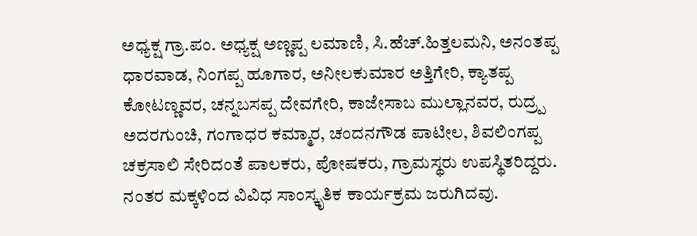ಅಧ್ಯಕ್ಷ ಗ್ರಾ.ಪಂ. ಅಧ್ಯಕ್ಷ ಅಣ್ಣಪ್ಪ ಲಮಾಣಿ, ಸಿ.ಹೆಚ್.ಹಿತ್ತಲಮನಿ, ಅನಂತಪ್ಪ ಧಾರವಾಡ, ನಿಂಗಪ್ಪ ಹೂಗಾರ, ಅನೀಲಕುಮಾರ ಅತ್ತಿಗೇರಿ, ಕ್ಯಾತಪ್ಪ ಕೋಟಣ್ಣವರ, ಚನ್ನಬಸಪ್ಪ ದೇವಗೇರಿ, ಕಾಜೇಸಾಬ ಮುಲ್ಲಾನವರ, ರುದ್ರ್ಪ ಅದರಗುಂಚಿ, ಗಂಗಾಧರ ಕಮ್ಮಾರ, ಚಂದನಗೌಡ ಪಾಟೀಲ, ಶಿವಲಿಂಗಪ್ಪ ಚಕ್ರಸಾಲಿ ಸೇರಿದಂತೆ ಪಾಲಕರು, ಪೋಷಕರು, ಗ್ರಾಮಸ್ಥರು ಉಪಸ್ಥಿತರಿದ್ದರು. ನಂತರ ಮಕ್ಕಳಿಂದ ವಿವಿಧ ಸಾಂಸ್ಕೃತಿಕ ಕಾರ್ಯಕ್ರಮ ಜರುಗಿದವು.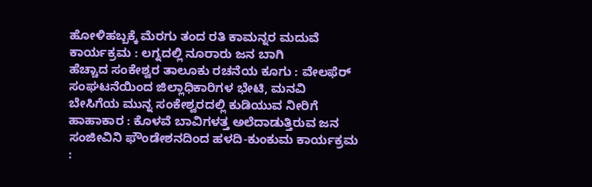ಹೋಳಿಹಬ್ಬಕ್ಕೆ ಮೆರಗು ತಂದ ರತಿ ಕಾಮನ್ನರ ಮದುವೆ ಕಾರ್ಯಕ್ರಮ : ಲಗ್ನದಲ್ಲಿ ನೂರಾರು ಜನ ಬಾಗಿ
ಹೆಚ್ಚಾದ ಸಂಕೇಶ್ವರ ತಾಲೂಕು ರಚನೆಯ ಕೂಗು : ವೇಲಫೆರ್ ಸಂಘಟನೆಯಿಂದ ಜಿಲ್ಲಾಧಿಕಾರಿಗಳ ಭೇಟಿ, ಮನವಿ
ಬೇಸಿಗೆಯ ಮುನ್ನ ಸಂಕೇಶ್ವರದಲ್ಲಿ ಕುಡಿಯುವ ನೀರಿಗೆ ಹಾಹಾಕಾರ : ಕೊಳವೆ ಬಾವಿಗಳತ್ತ ಅಲೆದಾಡುತ್ತಿರುವ ಜನ
ಸಂಜೀವಿನಿ ಫೌಂಡೇಶನದಿಂದ ಹಳದಿ-ಕುಂಕುಮ ಕಾರ್ಯಕ್ರಮ :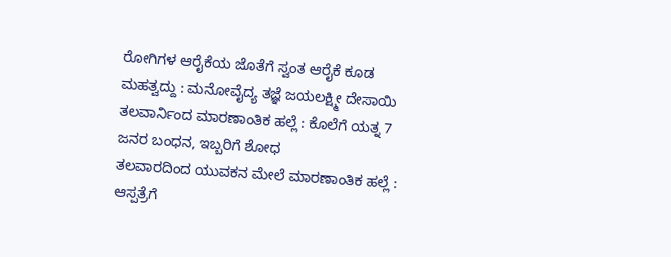ರೋಗಿಗಳ ಆರೈಕೆಯ ಜೊತೆಗೆ ಸ್ವಂತ ಆರೈಕೆ ಕೂಡ ಮಹತ್ವದ್ದು : ಮನೋವೈದ್ಯ ತಜ್ಞೆ ಜಯಲಕ್ಷ್ಮೀ ದೇಸಾಯಿ
ತಲವಾರ್ನಿಂದ ಮಾರಣಾಂತಿಕ ಹಲ್ಲೆ : ಕೊಲೆಗೆ ಯತ್ನ 7 ಜನರ ಬಂಧನ, ಇಬ್ಬರಿಗೆ ಶೋಧ
ತಲವಾರದಿಂದ ಯುವಕನ ಮೇಲೆ ಮಾರಣಾಂತಿಕ ಹಲ್ಲೆ : ಆಸ್ಪತ್ರೆಗೆ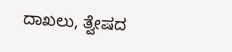ದಾಖಲು, ತ್ವೇಷದ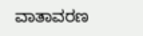ವಾತಾವರಣ